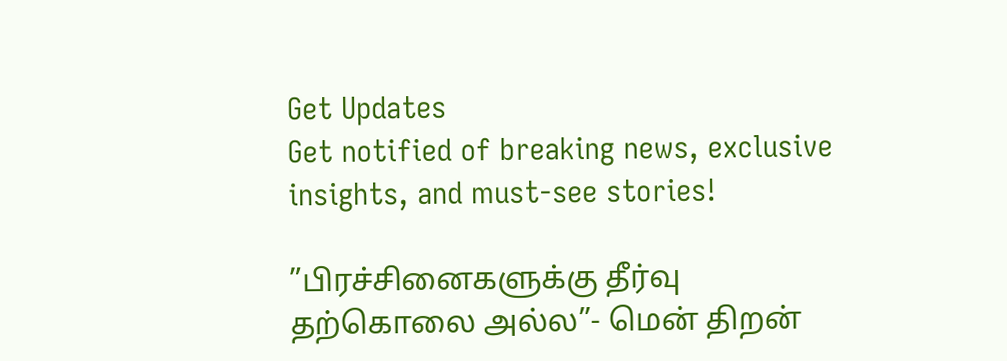Get Updates
Get notified of breaking news, exclusive insights, and must-see stories!

”பிரச்சினைகளுக்கு தீர்வு தற்கொலை அல்ல”- மென் திறன்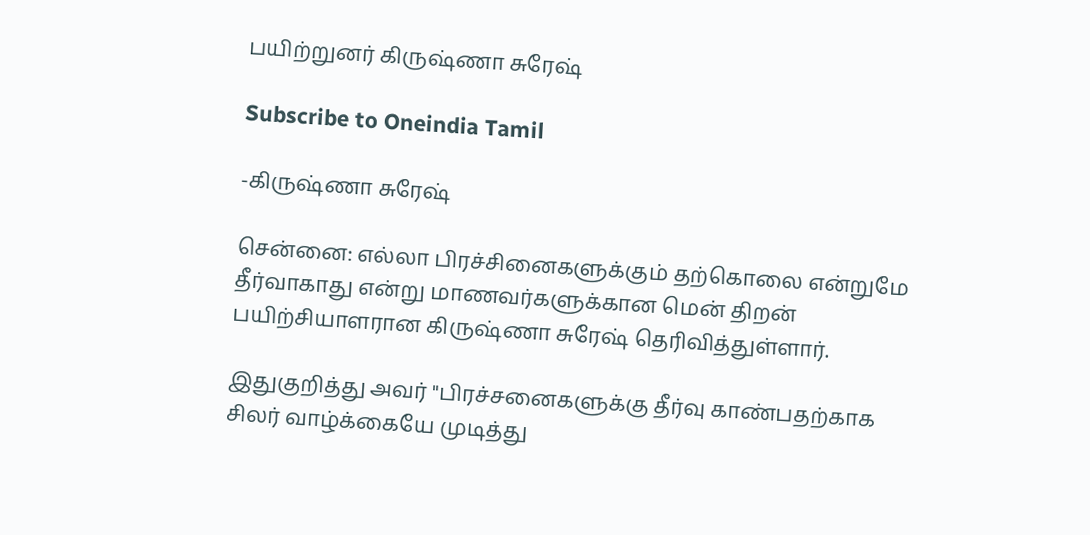பயிற்றுனர் கிருஷ்ணா சுரேஷ்

Subscribe to Oneindia Tamil

-கிருஷ்ணா சுரேஷ்

சென்னை: எல்லா பிரச்சினைகளுக்கும் தற்கொலை என்றுமே தீர்வாகாது என்று மாணவர்களுக்கான மென் திறன் பயிற்சியாளரான கிருஷ்ணா சுரேஷ் தெரிவித்துள்ளார்.

இதுகுறித்து அவர் "பிரச்சனைகளுக்கு தீர்வு காண்பதற்காக சிலர் வாழ்க்கையே முடித்து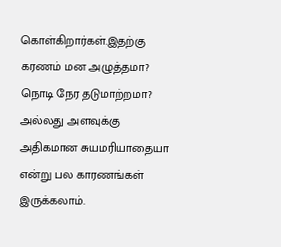கொள்கிறார்கள்.இதற்கு கரணம் மன அழுத்தமா? நொடி நேர தடுமாற்றமா? அல்லது அளவுக்கு அதிகமான சுயமரியாதையா என்று பல காரணங்கள் இருக்கலாம்.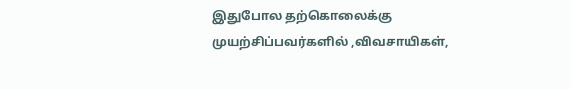இதுபோல தற்கொலைக்கு முயற்சிப்பவர்களில் ,விவசாயிகள்,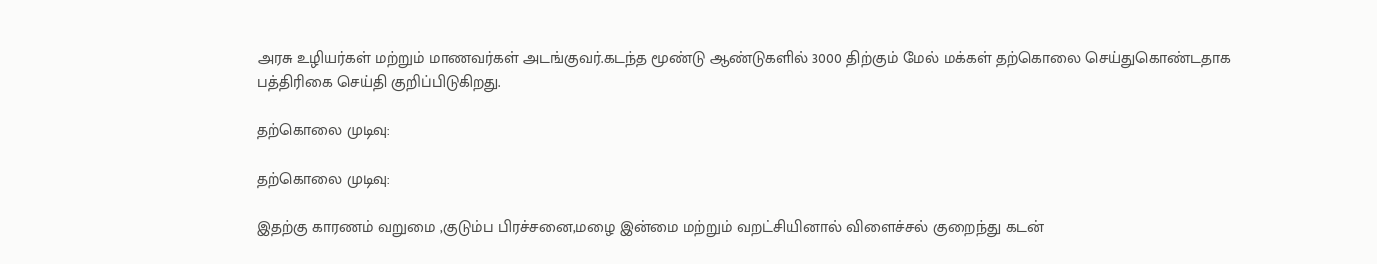அரசு உழியர்கள் மற்றும் மாணவர்கள் அடங்குவர்.கடந்த மூண்டு ஆண்டுகளில் 3000 திற்கும் மேல் மக்கள் தற்கொலை செய்துகொண்டதாக பத்திரிகை செய்தி குறிப்பிடுகிறது.

தற்கொலை முடிவு:

தற்கொலை முடிவு:

இதற்கு காரணம் வறுமை ,குடும்ப பிரச்சனை,மழை இன்மை மற்றும் வறட்சியினால் விளைச்சல் குறைந்து கடன்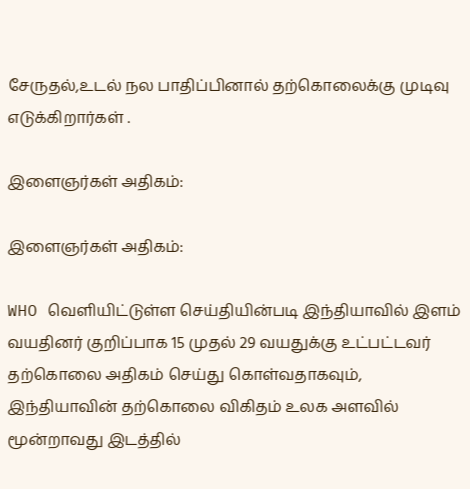சேருதல்,உடல் நல பாதிப்பினால் தற்கொலைக்கு முடிவு எடுக்கிறார்கள் .

இளைஞர்கள் அதிகம்:

இளைஞர்கள் அதிகம்:

WHO வெளியிட்டுள்ள செய்தியின்படி இந்தியாவில் இளம் வயதினர் குறிப்பாக 15 முதல் 29 வயதுக்கு உட்பட்டவர் தற்கொலை அதிகம் செய்து கொள்வதாகவும், இந்தியாவின் தற்கொலை விகிதம் உலக அளவில் மூன்றாவது இடத்தில்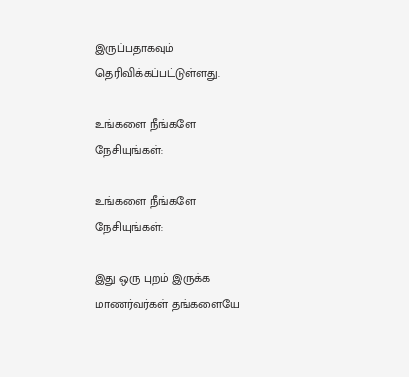இருப்பதாகவும் தெரிவிக்கப்பட்டுள்ளது.

உங்களை நீங்களே நேசியுங்கள்:

உங்களை நீங்களே நேசியுங்கள்:

இது ஒரு புறம் இருக்க மாணர்வர்கள் தங்களையே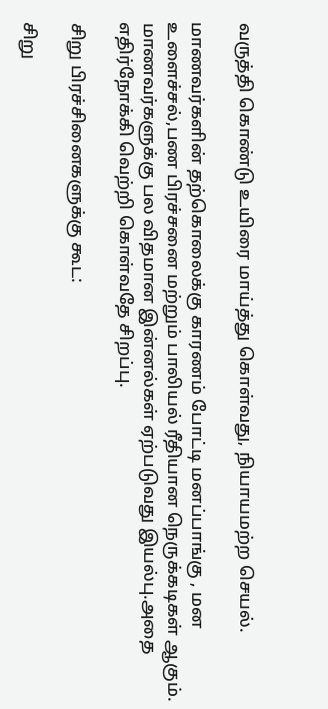வருத்தி கொண்டு உயிரை மாய்த்து கொள்வது, நியாயமற்ற செயல்.

மாணவர்களின் தற்கொலைக்கு காரணம் போட்டி மனப்பாங்கு , மன உளைச்சல்,பண பிரச்சனை மற்றும் பாலியல் ரீதியான நெருக்கடிகள் ஆகும். மாணவர்களுக்கு பல விதமான இன்னல்கள் ஏற்படுவது இயல்பு.அதை எதிர்நோக்கி வெற்றி கொள்வதே சிறப்பு.

சிறு பிரச்சினைகளுக்கு கூட:

சிறு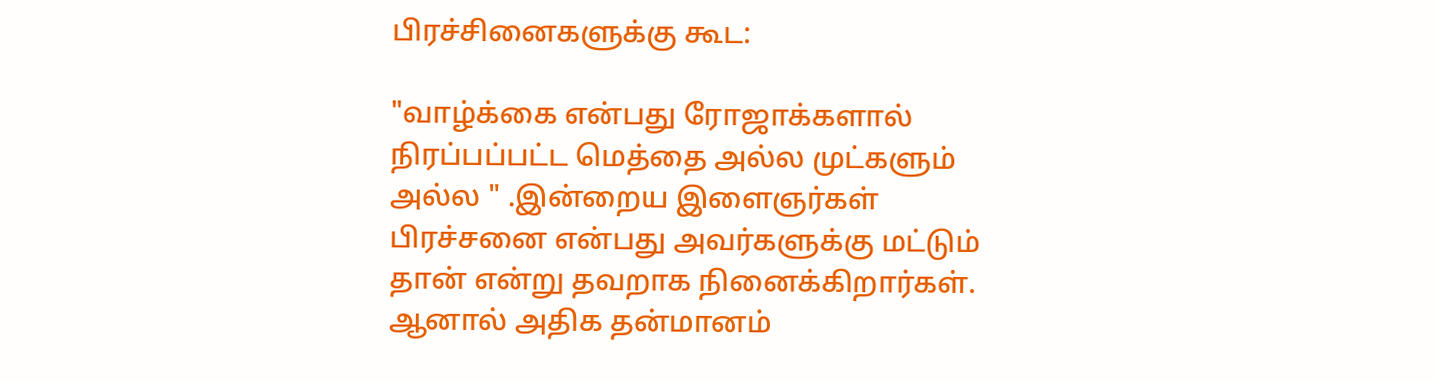பிரச்சினைகளுக்கு கூட:

"வாழ்க்கை என்பது ரோஜாக்களால் நிரப்பப்பட்ட மெத்தை அல்ல முட்களும் அல்ல " .இன்றைய இளைஞர்கள் பிரச்சனை என்பது அவர்களுக்கு மட்டும் தான் என்று தவறாக நினைக்கிறார்கள். ஆனால் அதிக தன்மானம்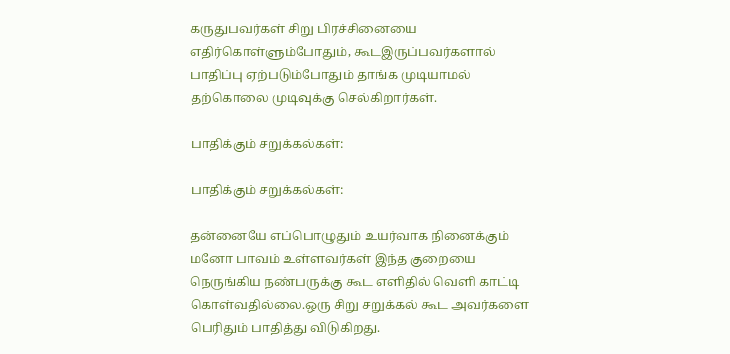கருதுபவர்கள் சிறு பிரச்சினையை எதிர்கொள்ளும்போதும், கூடஇருப்பவர்களால் பாதிப்பு ஏற்படும்போதும் தாங்க முடியாமல் தற்கொலை முடிவுக்கு செல்கிறார்கள்.

பாதிக்கும் சறுக்கல்கள்:

பாதிக்கும் சறுக்கல்கள்:

தன்னையே எப்பொழுதும் உயர்வாக நினைக்கும் மனோ பாவம் உள்ளவர்கள் இந்த குறையை நெருங்கிய நண்பருக்கு கூட எளிதில் வெளி காட்டி கொள்வதில்லை.ஒரு சிறு சறுக்கல் கூட அவர்களை பெரிதும் பாதித்து விடுகிறது.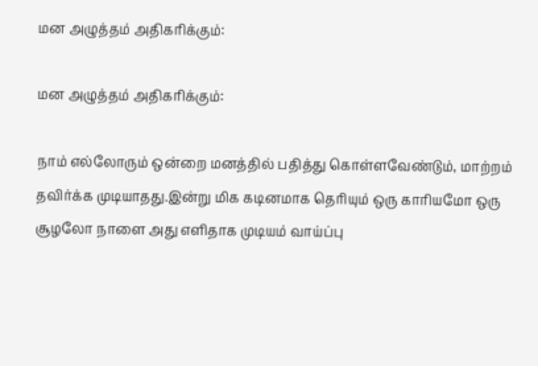மன அழுத்தம் அதிகரிக்கும்:

மன அழுத்தம் அதிகரிக்கும்:

நாம் எல்லோரும் ஒன்றை மனத்தில் பதித்து கொள்ளவேண்டும், மாற்றம் தவிர்க்க முடியாதது.இன்று மிக கடினமாக தெரியும் ஒரு காரியமோ ஒரு சூழலோ நாளை அது எளிதாக முடியம் வாய்ப்பு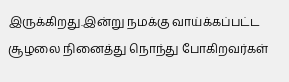இருக்கிறது.இன்று நமக்கு வாய்க்கப்பட்ட சூழலை நினைத்து நொந்து போகிறவர்கள்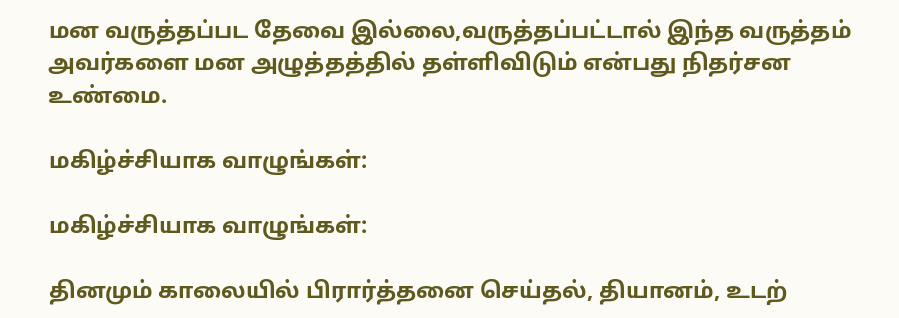மன வருத்தப்பட தேவை இல்லை,வருத்தப்பட்டால் இந்த வருத்தம் அவர்களை மன அழுத்தத்தில் தள்ளிவிடும் என்பது நிதர்சன உண்மை.

மகிழ்ச்சியாக வாழுங்கள்:

மகிழ்ச்சியாக வாழுங்கள்:

தினமும் காலையில் பிரார்த்தனை செய்தல், தியானம், உடற்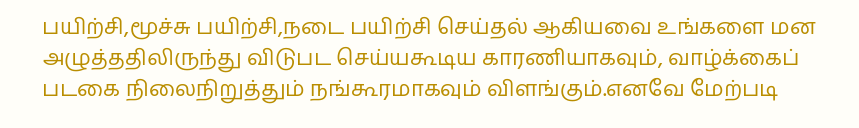பயிற்சி,மூச்சு பயிற்சி,நடை பயிற்சி செய்தல் ஆகியவை உங்களை மன அழுத்ததிலிருந்து விடுபட செய்யகூடிய காரணியாகவும், வாழ்க்கைப் படகை நிலைநிறுத்தும் நங்கூரமாகவும் விளங்கும்.எனவே மேற்படி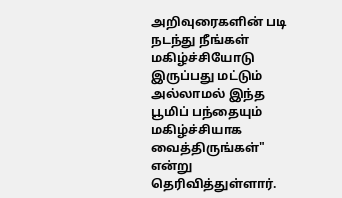அறிவுரைகளின் படி நடந்து நீங்கள் மகிழ்ச்சியோடு இருப்பது மட்டும் அல்லாமல் இந்த பூமிப் பந்தையும் மகிழ்ச்சியாக வைத்திருங்கள்" என்று தெரிவித்துள்ளார்.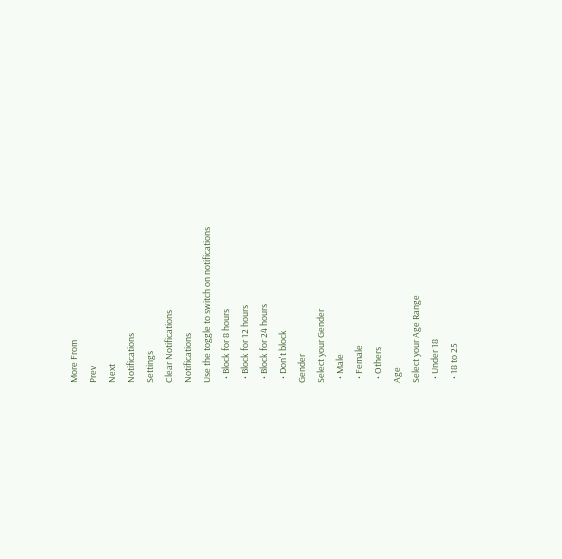More From
Prev
Next
Notifications
Settings
Clear Notifications
Notifications
Use the toggle to switch on notifications
  • Block for 8 hours
  • Block for 12 hours
  • Block for 24 hours
  • Don't block
Gender
Select your Gender
  • Male
  • Female
  • Others
Age
Select your Age Range
  • Under 18
  • 18 to 25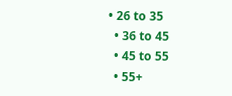• 26 to 35
  • 36 to 45
  • 45 to 55
  • 55+